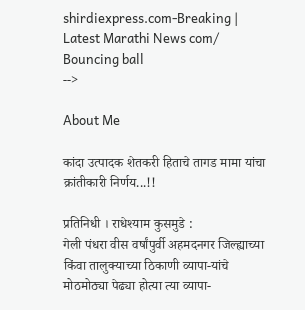shirdiexpress.com-Breaking | Latest Marathi News com/
Bouncing ball
-->

About Me

कांदा उत्पादक शेतकरी हिताचे तागड मामा यांचा क्रांतीकारी निर्णय...!!

प्रतिनिधी । राधेश्याम कुसमुडे :
गेली पंधरा वीस वर्षांपुर्वी अहमदनगर जिल्ह्याच्या किंवा तालुक्याच्या ठिकाणी व्यापा-यांचे मोठमोठ्या पेढ्या होत्या त्या व्यापा-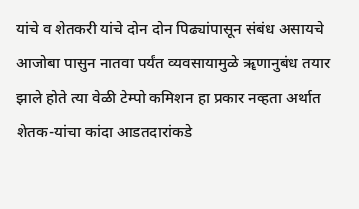यांचे व शेतकरी यांचे दोन दोन पिढ्यांपासून संबंध असायचे आजोबा पासुन नातवा पर्यंत व्यवसायामुळे ॠणानुबंध तयार झाले होते त्या वेळी टेम्पो कमिशन हा प्रकार नव्हता अर्थात शेतक-यांचा कांदा आडतदारांकडे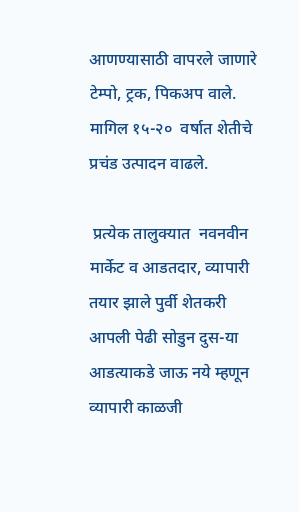आणण्यासाठी वापरले जाणारे टेम्पो, ट्रक, पिकअप वाले. मागिल १५-२०  वर्षात शेतीचे प्रचंड उत्पादन वाढले.

 प्रत्येक तालुक्यात  नवनवीन मार्केट व आडतदार, व्यापारी तयार झाले पुर्वी शेतकरी आपली पेढी सोडुन दुस-या आडत्याकडे जाऊ नये म्हणून व्यापारी काळजी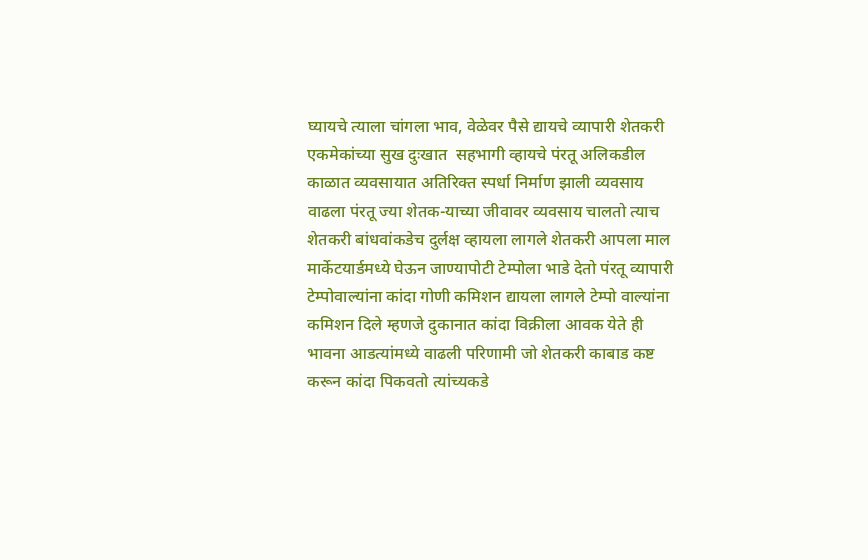घ्यायचे त्याला चांगला भाव, वेळेवर पैसे द्यायचे व्यापारी शेतकरी एकमेकांच्या सुख दुःखात  सहभागी व्हायचे पंरतू अलिकडील काळात व्यवसायात अतिरिक्त स्पर्धा निर्माण झाली व्यवसाय वाढला पंरतू ज्या शेतक-याच्या जीवावर व्यवसाय चालतो त्याच शेतकरी बांधवांकडेच दुर्लक्ष व्हायला लागले शेतकरी आपला माल मार्केटयार्डमध्ये घेऊन जाण्यापोटी टेम्पोला भाडे देतो पंरतू व्यापारी टेम्पोवाल्यांना कांदा गोणी कमिशन द्यायला लागले टेम्पो वाल्यांना कमिशन दिले म्हणजे दुकानात कांदा विक्रीला आवक येते ही भावना आडत्यांमध्ये वाढली परिणामी जो शेतकरी काबाड कष्ट करून कांदा पिकवतो त्यांच्यकडे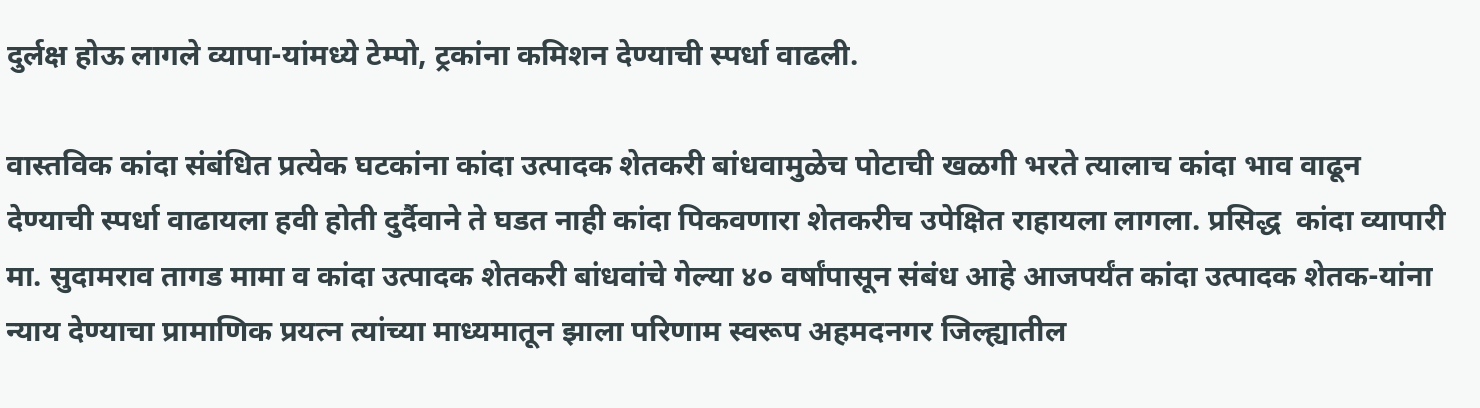दुर्लक्ष होऊ लागले व्यापा-यांमध्ये टेम्पो, ट्रकांना कमिशन देण्याची स्पर्धा वाढली.

वास्तविक कांदा संबंधित प्रत्येक घटकांना कांदा उत्पादक शेतकरी बांधवामुळेच पोटाची खळगी भरते त्यालाच कांदा भाव वाढून देण्याची स्पर्धा वाढायला हवी होती दुर्दैवाने ते घडत नाही कांदा पिकवणारा शेतकरीच उपेक्षित राहायला लागला. प्रसिद्ध  कांदा व्यापारी मा. सुदामराव तागड मामा व कांदा उत्पादक शेतकरी बांधवांचे गेल्या ४० वर्षांपासून संबंध आहे आजपर्यंत कांदा उत्पादक शेतक-यांना न्याय देण्याचा प्रामाणिक प्रयत्न त्यांच्या माध्यमातून झाला परिणाम स्वरूप अहमदनगर जिल्ह्यातील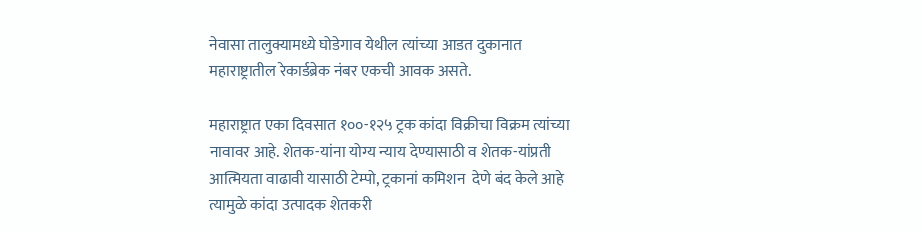नेवासा तालुक्यामध्ये घोडेगाव येथील त्यांच्या आडत दुकानात महाराष्ट्रातील रेकार्डब्रेक नंबर एकची आवक असते.

महाराष्ट्रात एका दिवसात १००-१२५ ट्रक कांदा विक्रीचा विक्रम त्यांच्या नावावर आहे. शेतक-यांना योग्य न्याय देण्यासाठी व शेतक-यांप्रती आत्मियता वाढावी यासाठी टेम्पो, ट्रकानां कमिशन  देणे बंद केले आहे त्यामुळे कांदा उत्पादक शेतकरी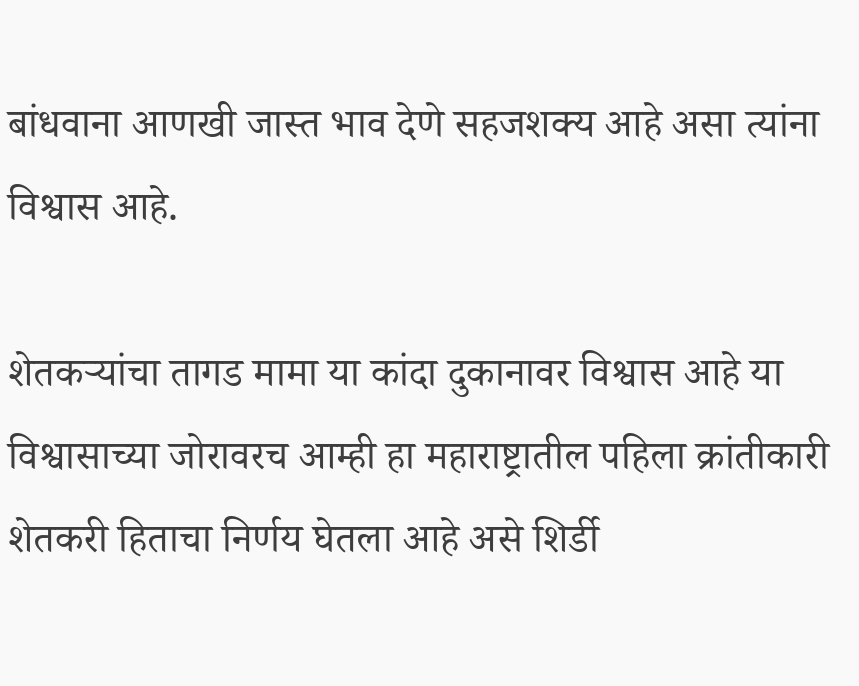बांधवाना आणखी जास्त भाव देणे सहजशक्य आहे असा त्यांना विश्वास आहे.

शेतकर्‍यांचा तागड मामा या कांदा दुकानावर विश्वास आहे या विश्वासाच्या जोरावरच आम्ही हा महाराष्ट्रातील पहिला क्रांतीकारी शेतकरी हिताचा निर्णय घेतला आहे असे शिर्डी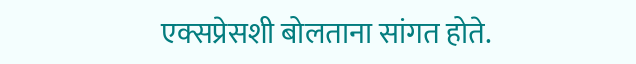एक्सप्रेसशी बोलताना सांगत होते.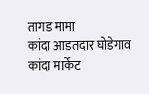तागड मामा
कांदा आडतदार घोडेगाव कांदा मार्केट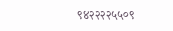९४२२२२५५०९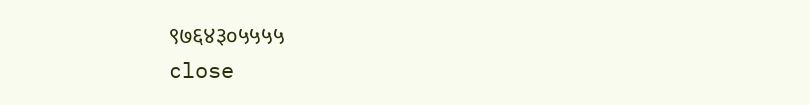९७६४३०५५५५
close